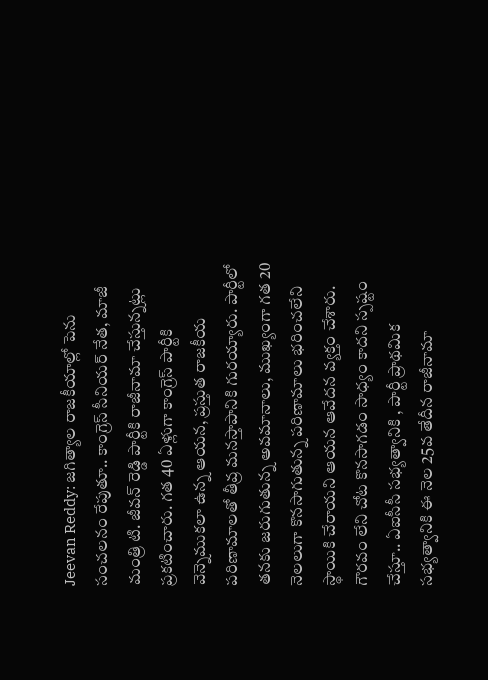Jeevan Reddy: జగిత్యాల రాజకీయాల్లో పెను సంచలనం రేపుతూ.. కాంగ్రెస్ సీనియర్ నేత, మాజీ మంత్రి టి. జీవన్ రెడ్డి పార్టీకి రాజీనామా చేస్తున్నట్లు ప్రకటించారు. గత 40 ఏళ్లుగా కాంగ్రెస్ పార్టీకి వెన్నెముకలా ఉన్న ఆయన, ప్రస్తుత రాజకీయ పరిణామాలతో తీవ్ర మనస్తాపానికి గురయ్యారు. పార్టీలో తనకు జరుగుతున్న అవమానాలు, ముఖ్యంగా గత 20 నెలలుగా కొనసాగుతున్న పరిణామాలు భరించలేని స్థాయికి చేరాయని ఆయన ఆవేదన వ్యక్తం చేశారు. గౌరవం లేని చోట కొనసాగడం సాధ్యం కాదని స్పష్టం చేస్తూ.. ఏఐసీసీ సభ్యత్వానికి , పార్టీ ప్రాథమిక సభ్యత్వానికి ఈ నెల 25వ తేదీన రాజీనామా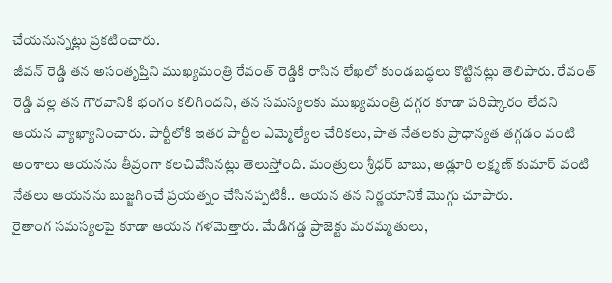చేయనున్నట్లు ప్రకటించారు.
జీవన్ రెడ్డి తన అసంతృప్తిని ముఖ్యమంత్రి రేవంత్ రెడ్డికి రాసిన లేఖలో కుండబద్ధలు కొట్టినట్లు తెలిపారు. రేవంత్ రెడ్డి వల్ల తన గౌరవానికి భంగం కలిగిందని, తన సమస్యలకు ముఖ్యమంత్రి దగ్గర కూడా పరిష్కారం లేదని ఆయన వ్యాఖ్యానించారు. పార్టీలోకి ఇతర పార్టీల ఎమ్మెల్యేల చేరికలు, పాత నేతలకు ప్రాధాన్యత తగ్గడం వంటి అంశాలు ఆయనను తీవ్రంగా కలచివేసినట్లు తెలుస్తోంది. మంత్రులు శ్రీధర్ బాబు, అడ్లూరి లక్ష్మణ్ కుమార్ వంటి నేతలు ఆయనను బుజ్జగించే ప్రయత్నం చేసినప్పటికీ.. ఆయన తన నిర్ణయానికే మొగ్గు చూపారు.
రైతాంగ సమస్యలపై కూడా ఆయన గళమెత్తారు. మేడిగడ్డ ప్రాజెక్టు మరమ్మతులు,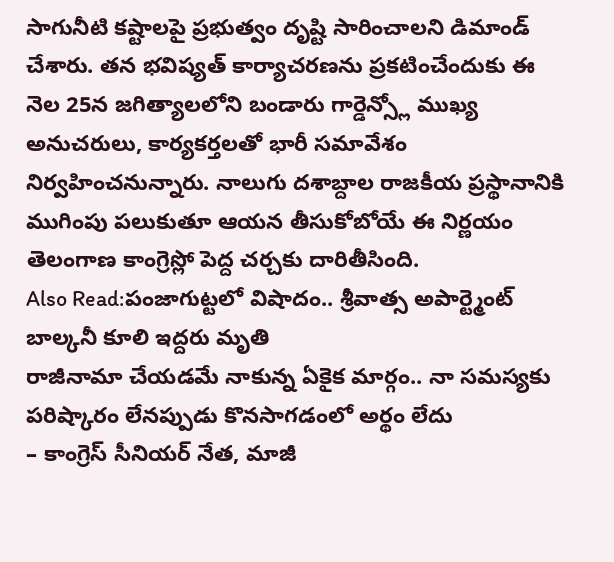సాగునీటి కష్టాలపై ప్రభుత్వం దృష్టి సారించాలని డిమాండ్ చేశారు. తన భవిష్యత్ కార్యాచరణను ప్రకటించేందుకు ఈ నెల 25న జగిత్యాలలోని బండారు గార్డెన్స్లో ముఖ్య అనుచరులు, కార్యకర్తలతో భారీ సమావేశం నిర్వహించనున్నారు. నాలుగు దశాబ్దాల రాజకీయ ప్రస్థానానికి ముగింపు పలుకుతూ ఆయన తీసుకోబోయే ఈ నిర్ణయం తెలంగాణ కాంగ్రెస్లో పెద్ద చర్చకు దారితీసింది.
Also Read:పంజాగుట్టలో విషాదం.. శ్రీవాత్స అపార్ట్మెంట్ బాల్కనీ కూలి ఇద్దరు మృతి
రాజీనామా చేయడమే నాకున్న ఏకైక మార్గం.. నా సమస్యకు పరిష్కారం లేనప్పుడు కొనసాగడంలో అర్థం లేదు
– కాంగ్రెస్ సీనియర్ నేత, మాజీ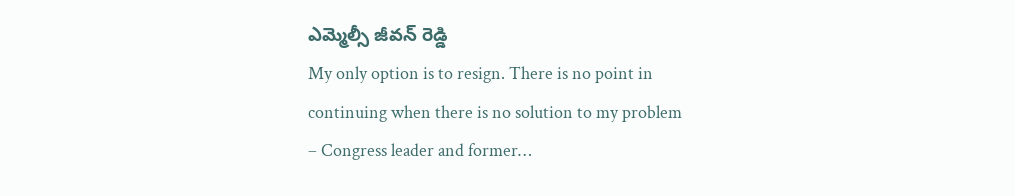ఎమ్మెల్సీ జీవన్ రెడ్డి
My only option is to resign. There is no point in continuing when there is no solution to my problem
– Congress leader and former…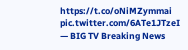https://t.co/oNiMZymmai pic.twitter.com/6ATe1JTzeI
— BIG TV Breaking News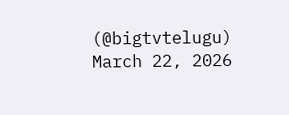(@bigtvtelugu) March 22, 2026